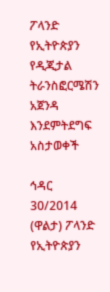ፖላንድ የኢትዮጵያን የዲጂታል ትራንስፎርሜሽን አጀንዳ እንደምትደግፍ አስታወቀች

ኅዳር 30/2014 (ዋልታ) ፖላንድ የኢትዮጵያን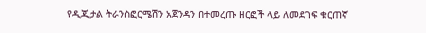የዲጂታል ትራንስፎርሜሽን አጀንዳን በተመረጡ ዘርፎች ላይ ለመደገፍ ቁርጠኛ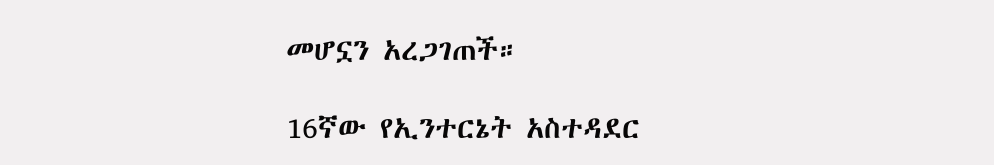መሆኗን አረጋገጠች።

16ኛው የኢንተርኔት አስተዳደር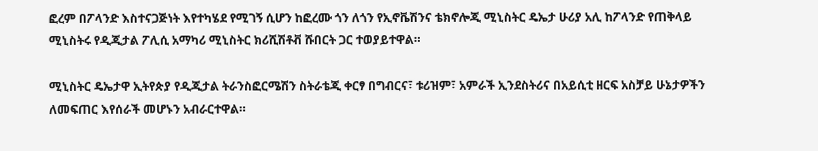ፎረም በፖላንድ እስተናጋጅነት እየተካሄደ የሚገኝ ሲሆን ከፎረሙ ጎን ለጎን የኢኖቬሽንና ቴክኖሎጂ ሚኒስትር ዴኤታ ሁሪያ አሊ ከፖላንድ የጠቅላይ ሚኒስትሩ የዲጂታል ፖሊሲ አማካሪ ሚኒስትር ክሪሺሽቶቭ ሹበርት ጋር ተወያይተዋል።

ሚኒስትር ዴኤታዋ ኢትየጵያ የዲጂታል ትራንስፎርሜሽን ስትራቴጂ ቀርፃ በግብርና፣ ቱሪዝም፣ አምራች ኢንደስትሪና በአይሲቲ ዘርፍ አስቻይ ሁኔታዎችን ለመፍጠር እየሰራች መሆኑን አብራርተዋል።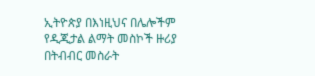ኢትዮጵያ በእነዚህና በሌሎችም የዲጂታል ልማት መስኮች ዙሪያ በትብብር መስራት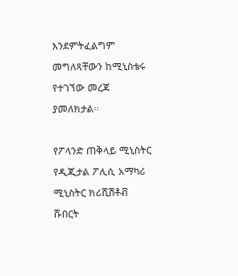እንደምትፈልግም መግለጻቸውን ከሚኒስቴሩ የተገኘው መረጃ ያመለክታል።

የፖላንድ ጠቅላይ ሚኒስትር የዲጂታል ፖሊሲ አማካሪ ሚኒስትር ክሪሺሽቶቭ ሹበርት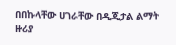በበኩላቸው ሀገራቸው በዲጂታል ልማት ዙሪያ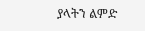ያላትን ልምድ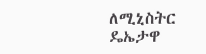ለሚኒስትር ዴኤታዋ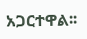አጋርተዋል፡፡